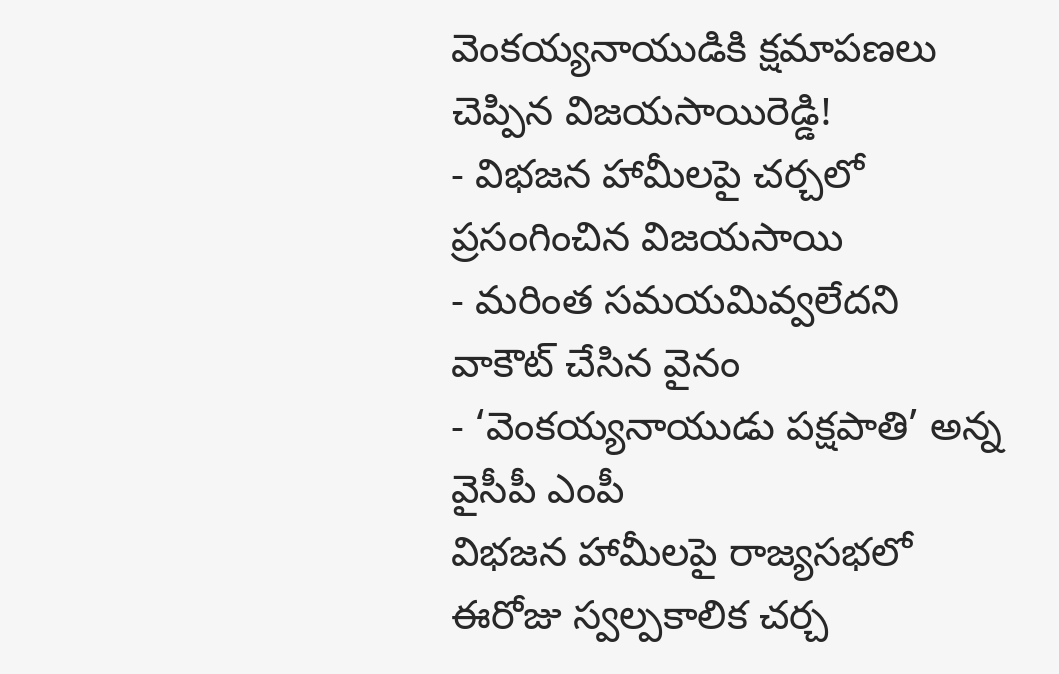వెంకయ్యనాయుడికి క్షమాపణలు చెప్పిన విజయసాయిరెడ్డి!
- విభజన హామీలపై చర్చలో ప్రసంగించిన విజయసాయి
- మరింత సమయమివ్వలేదని వాకౌట్ చేసిన వైనం
- ‘వెంకయ్యనాయుడు పక్షపాతి’ అన్న వైసీపీ ఎంపీ
విభజన హామీలపై రాజ్యసభలో ఈరోజు స్వల్పకాలిక చర్చ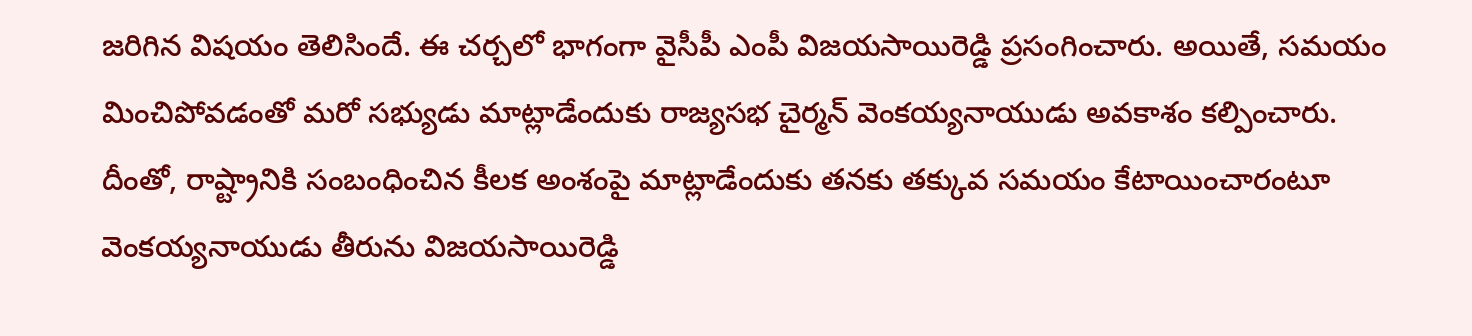జరిగిన విషయం తెలిసిందే. ఈ చర్చలో భాగంగా వైసీపీ ఎంపీ విజయసాయిరెడ్డి ప్రసంగించారు. అయితే, సమయం మించిపోవడంతో మరో సభ్యుడు మాట్లాడేందుకు రాజ్యసభ చైర్మన్ వెంకయ్యనాయుడు అవకాశం కల్పించారు.
దీంతో, రాష్ట్రానికి సంబంధించిన కీలక అంశంపై మాట్లాడేందుకు తనకు తక్కువ సమయం కేటాయించారంటూ వెంకయ్యనాయుడు తీరును విజయసాయిరెడ్డి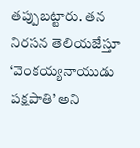తప్పుబట్టారు. తన నిరసన తెలియజేస్తూ ‘వెంకయ్యనాయుడు పక్షపాతి’ అని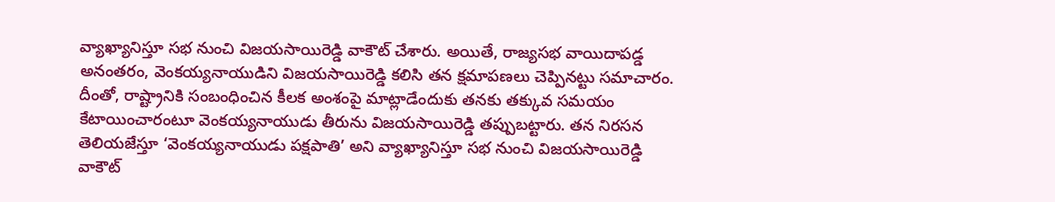వ్యాఖ్యానిస్తూ సభ నుంచి విజయసాయిరెడ్డి వాకౌట్ చేశారు. అయితే, రాజ్యసభ వాయిదాపడ్డ అనంతరం, వెంకయ్యనాయుడిని విజయసాయిరెడ్డి కలిసి తన క్షమాపణలు చెప్పినట్టు సమాచారం.
దీంతో, రాష్ట్రానికి సంబంధించిన కీలక అంశంపై మాట్లాడేందుకు తనకు తక్కువ సమయం కేటాయించారంటూ వెంకయ్యనాయుడు తీరును విజయసాయిరెడ్డి తప్పుబట్టారు. తన నిరసన తెలియజేస్తూ ‘వెంకయ్యనాయుడు పక్షపాతి’ అని వ్యాఖ్యానిస్తూ సభ నుంచి విజయసాయిరెడ్డి వాకౌట్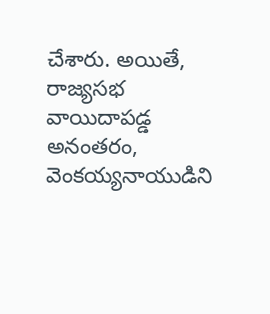చేశారు. అయితే, రాజ్యసభ వాయిదాపడ్డ అనంతరం, వెంకయ్యనాయుడిని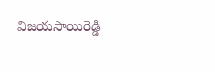విజయసాయిరెడ్డి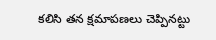కలిసి తన క్షమాపణలు చెప్పినట్టు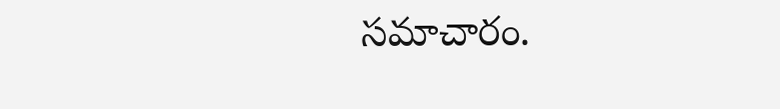సమాచారం.